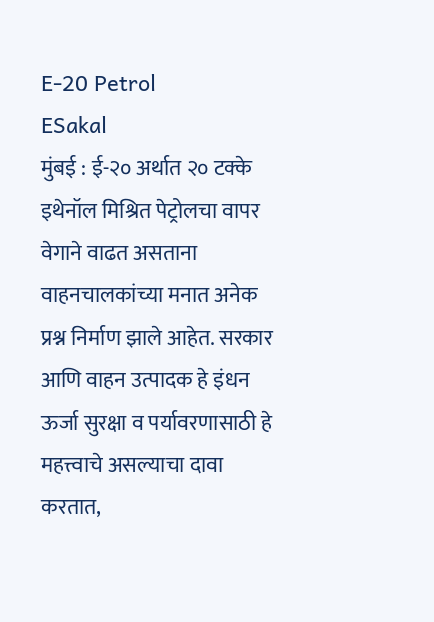E-20 Petrol
ESakal
मुंबई : ई-२० अर्थात २० टक्के इथेनॉल मिश्रित पेट्रोलचा वापर वेगाने वाढत असताना वाहनचालकांच्या मनात अनेक प्रश्न निर्माण झाले आहेत. सरकार आणि वाहन उत्पादक हे इंधन ऊर्जा सुरक्षा व पर्यावरणासाठी हे महत्त्वाचे असल्याचा दावा करतात,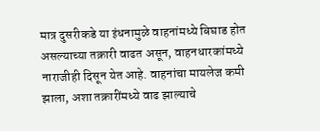मात्र दुसरीकडे या इंधनामुळे वाहनांमध्ये बिघाड होत असल्याच्या तक्रारी वाढत असून, वाहनधारकांमध्ये नाराजीही दिसून येत आहे. वाहनांचा मायलेज कमी झाला, अशा तक्रारींमध्ये वाढ झाल्याचे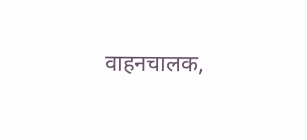वाहनचालक,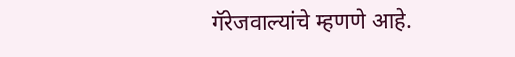गॅरेजवाल्यांचे म्हणणे आहे.